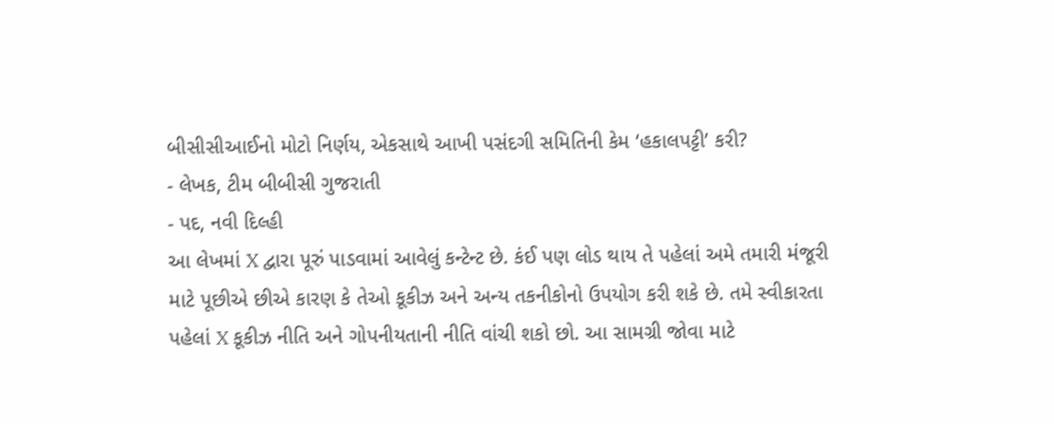બીસીસીઆઈનો મોટો નિર્ણય, એકસાથે આખી પસંદગી સમિતિની કેમ ‘હકાલપટ્ટી’ કરી?
- લેખક, ટીમ બીબીસી ગુજરાતી
- પદ, નવી દિલ્હી
આ લેખમાં X દ્વારા પૂરું પાડવામાં આવેલું કન્ટેન્ટ છે. કંઈ પણ લોડ થાય તે પહેલાં અમે તમારી મંજૂરી માટે પૂછીએ છીએ કારણ કે તેઓ કૂકીઝ અને અન્ય તકનીકોનો ઉપયોગ કરી શકે છે. તમે સ્વીકારતા પહેલાં X કૂકીઝ નીતિ અને ગોપનીયતાની નીતિ વાંચી શકો છો. આ સામગ્રી જોવા માટે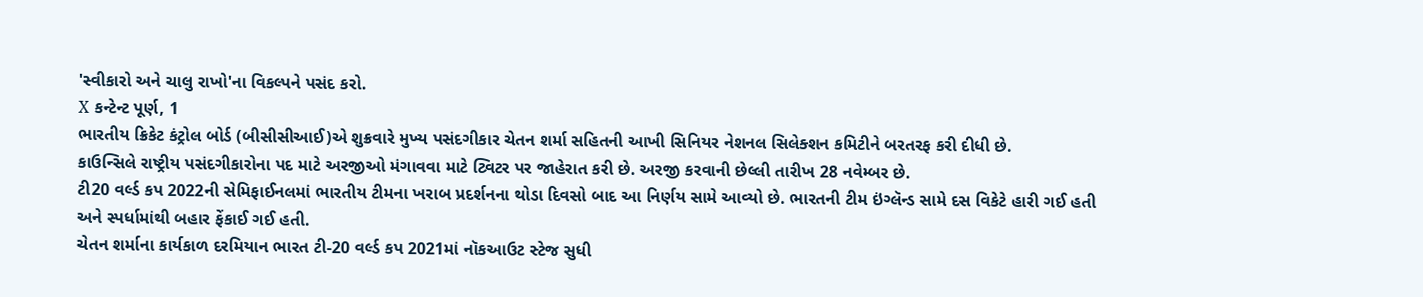'સ્વીકારો અને ચાલુ રાખો'ના વિકલ્પને પસંદ કરો.
X કન્ટેન્ટ પૂર્ણ, 1
ભારતીય ક્રિકેટ કંટ્રોલ બોર્ડ (બીસીસીઆઈ)એ શુક્રવારે મુખ્ય પસંદગીકાર ચેતન શર્મા સહિતની આખી સિનિયર નેશનલ સિલેક્શન કમિટીને બરતરફ કરી દીધી છે.
કાઉન્સિલે રાષ્ટ્રીય પસંદગીકારોના પદ માટે અરજીઓ મંગાવવા માટે ટ્વિટર પર જાહેરાત કરી છે. અરજી કરવાની છેલ્લી તારીખ 28 નવેમ્બર છે.
ટી20 વર્લ્ડ કપ 2022ની સેમિફાઈનલમાં ભારતીય ટીમના ખરાબ પ્રદર્શનના થોડા દિવસો બાદ આ નિર્ણય સામે આવ્યો છે. ભારતની ટીમ ઇંગ્લૅન્ડ સામે દસ વિકેટે હારી ગઈ હતી અને સ્પર્ધામાંથી બહાર ફેંકાઈ ગઈ હતી.
ચેતન શર્માના કાર્યકાળ દરમિયાન ભારત ટી-20 વર્લ્ડ કપ 2021માં નૉકઆઉટ સ્ટેજ સુધી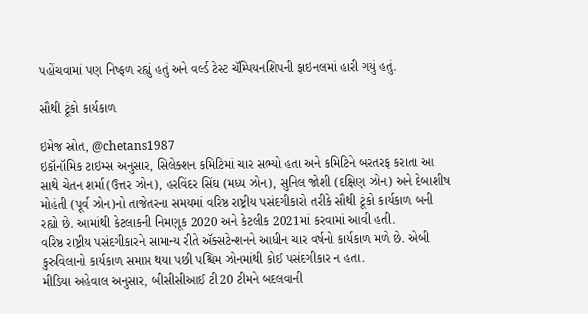પહોંચવામાં પણ નિષ્ફળ રહ્યું હતું અને વર્લ્ડ ટેસ્ટ ચૅમ્પિયનશિપની ફાઇનલમાં હારી ગયું હતું.

સૌથી ટૂંકો કાર્યકાળ

ઇમેજ સ્રોત, @chetans1987
ઇકૉનૉમિક ટાઇમ્સ અનુસાર, સિલેક્શન કમિટિમાં ચાર સભ્યો હતા અને કમિટિને બરતરફ કરાતા આ સાથે ચેતન શર્મા(ઉત્તર ઝોન), હરવિંદર સિંઘ (મધ્ય ઝોન), સુનિલ જોશી (દક્ષિણ ઝોન) અને દેબાશીષ મોહંતી (પૂર્વ ઝોન)નો તાજેતરના સમયમાં વરિષ્ઠ રાષ્ટ્રીય પસંદગીકારો તરીકે સૌથી ટૂંકો કાર્યકાળ બની રહ્યો છે. આમાંથી કેટલાકની નિમણૂક 2020 અને કેટલીક 2021માં કરવામાં આવી હતી.
વરિષ્ઠ રાષ્ટ્રીય પસંદગીકારને સામાન્ય રીતે ઍક્સટેન્શનને આધીન ચાર વર્ષનો કાર્યકાળ મળે છે. એબી કુરુવિલાનો કાર્યકાળ સમાપ્ત થયા પછી પશ્ચિમ ઝોનમાંથી કોઈ પસંદગીકાર ન હતા.
મીડિયા અહેવાલ અનુસાર, બીસીસીઆઈ ટી20 ટીમને બદલવાની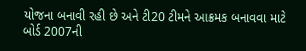યોજના બનાવી રહી છે અને ટી20 ટીમને આક્રમક બનાવવા માટે બોર્ડ 2007ની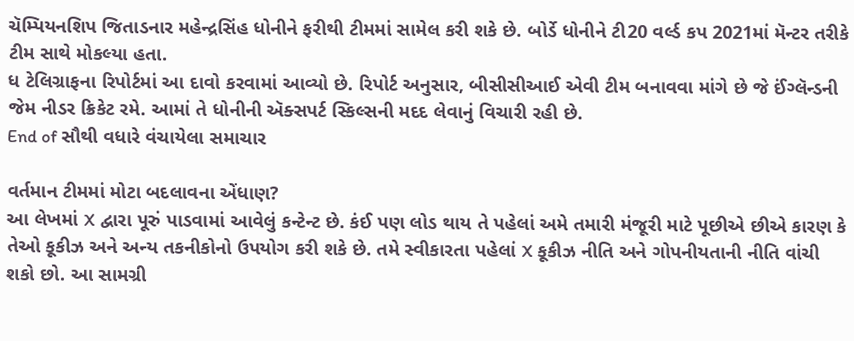ચૅમ્પિયનશિપ જિતાડનાર મહેન્દ્રસિંહ ધોનીને ફરીથી ટીમમાં સામેલ કરી શકે છે. બોર્ડે ધોનીને ટી20 વર્લ્ડ કપ 2021માં મૅન્ટર તરીકે ટીમ સાથે મોકલ્યા હતા.
ધ ટેલિગ્રાફના રિપોર્ટમાં આ દાવો કરવામાં આવ્યો છે. રિપોર્ટ અનુસાર, બીસીસીઆઈ એવી ટીમ બનાવવા માંગે છે જે ઈંગ્લૅન્ડની જેમ નીડર ક્રિકેટ રમે. આમાં તે ધોનીની ઍક્સપર્ટ સ્કિલ્સની મદદ લેવાનું વિચારી રહી છે.
End of સૌથી વધારે વંચાયેલા સમાચાર

વર્તમાન ટીમમાં મોટા બદલાવના એંધાણ?
આ લેખમાં X દ્વારા પૂરું પાડવામાં આવેલું કન્ટેન્ટ છે. કંઈ પણ લોડ થાય તે પહેલાં અમે તમારી મંજૂરી માટે પૂછીએ છીએ કારણ કે તેઓ કૂકીઝ અને અન્ય તકનીકોનો ઉપયોગ કરી શકે છે. તમે સ્વીકારતા પહેલાં X કૂકીઝ નીતિ અને ગોપનીયતાની નીતિ વાંચી શકો છો. આ સામગ્રી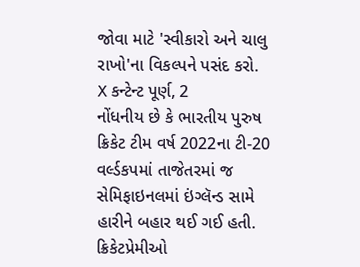જોવા માટે 'સ્વીકારો અને ચાલુ રાખો'ના વિકલ્પને પસંદ કરો.
X કન્ટેન્ટ પૂર્ણ, 2
નોંધનીય છે કે ભારતીય પુરુષ ક્રિકેટ ટીમ વર્ષ 2022ના ટી-20 વર્લ્ડકપમાં તાજેતરમાં જ સેમિફાઇનલમાં ઇંગ્લૅન્ડ સામે હારીને બહાર થઈ ગઈ હતી.
ક્રિકેટપ્રેમીઓ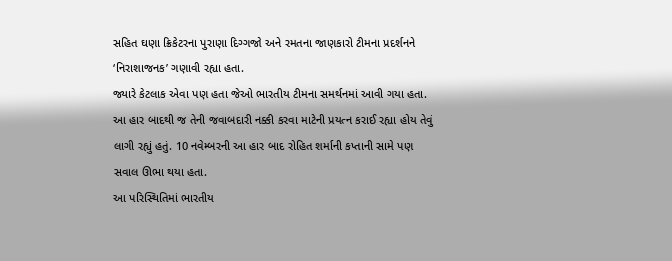સહિત ઘણા ક્રિકેટરના પુરાણા દિગ્ગજો અને રમતના જાણકારો ટીમના પ્રદર્શનને ‘નિરાશાજનક’ ગણાવી રહ્યા હતા.
જ્યારે કેટલાક એવા પણ હતા જેઓ ભારતીય ટીમના સમર્થનમાં આવી ગયા હતા.
આ હાર બાદથી જ તેની જવાબદારી નક્કી કરવા માટેની પ્રયત્ન કરાઈ રહ્યા હોય તેવું લાગી રહ્યું હતું. 10 નવેમ્બરની આ હાર બાદ રોહિત શર્માની કપ્તાની સામે પણ સવાલ ઊભા થયા હતા.
આ પરિસ્થિતિમાં ભારતીય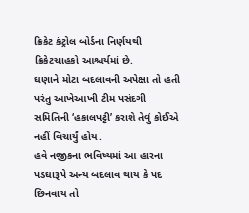ક્રિકેટ કંટ્રોલ બોર્ડના નિર્ણયથી ક્રિકેટચાહકો આશ્ચર્યમાં છે.
ઘણાને મોટા બદલાવની અપેક્ષા તો હતી પરંતુ આખેઆખી ટીમ પસંદગી સમિતિની ‘હકાલપટ્ટી’ કરાશે તેવું કોઈએ નહીં વિચાર્યું હોય.
હવે નજીકના ભવિષ્યમાં આ હારના પડઘારૂપે અન્ય બદલાવ થાય કે પદ છિનવાય તો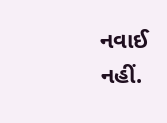નવાઈ નહીં.